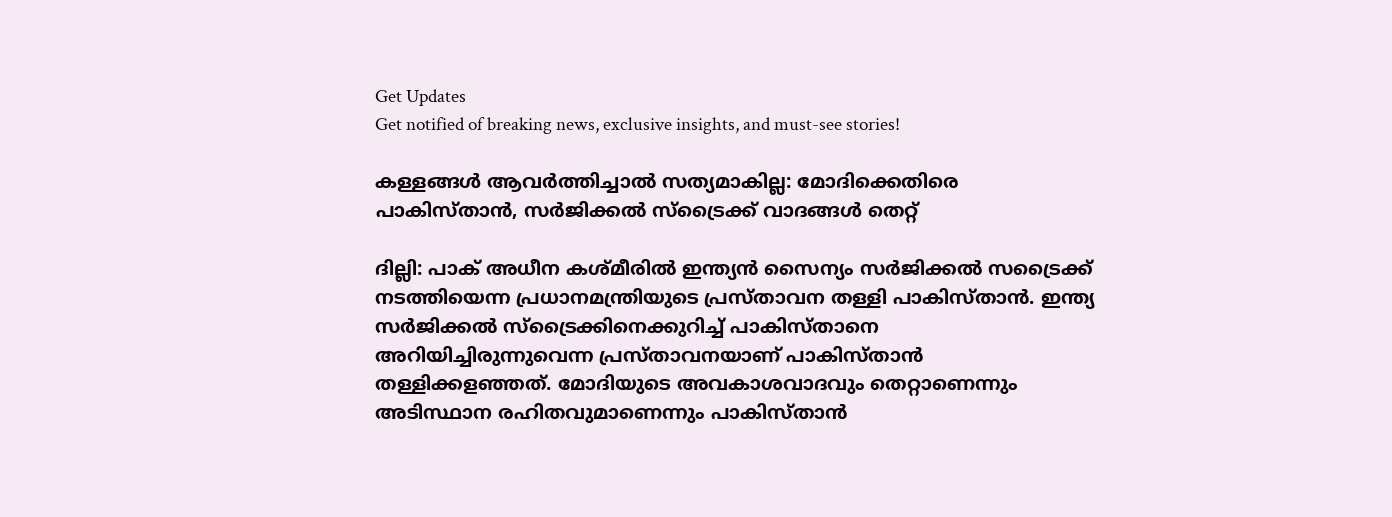Get Updates
Get notified of breaking news, exclusive insights, and must-see stories!

കള്ളങ്ങൾ ആവർത്തിച്ചാൽ സത്യമാകില്ല: മോദിക്കെതിരെ പാകിസ്താൻ, സർജിക്കൽ സ്ട്രൈക്ക് വാദങ്ങൾ തെറ്റ്

ദില്ലി: പാക് അധീന കശ്മീരില്‍‍ ഇന്ത്യന്‍ സൈന്യം സർജിക്കൽ‍ സട്രൈക്ക് നടത്തിയെന്ന പ്രധാനമന്ത്രിയുടെ പ്രസ്താവന തള്ളി പാകിസ്താൻ. ഇന്ത്യ സർജിക്കൽ സ്ട്രൈക്കിനെക്കുറിച്ച് പാകിസ്താനെ അറിയിച്ചിരുന്നുവെന്ന പ്രസ്താവനയാണ് പാകിസ്താൻ‍ തള്ളിക്കളഞ്ഞ‍ത്. മോദിയുടെ അവകാശവാദവും തെറ്റാണെന്നും അടിസ്ഥാന രഹിതവുമാണെന്നും പാകിസ്താൻ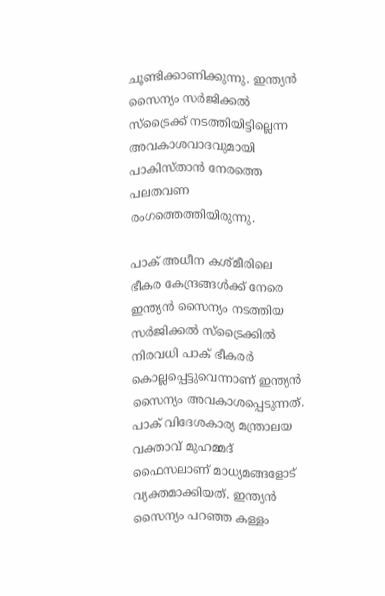ചൂണ്ടിക്കാണിക്കുന്നു. ഇന്ത്യൻ സൈന്യം സർജിക്കൽ സ്ട്രൈക്ക് നടത്തിയിട്ടില്ലെന്ന അവകാശവാദവുമായി പാകിസ്താന്‍ നേരത്തെ പലതവണ രംഗത്തെത്തിയിരുന്നു.

പാക് അധീന കശ്മീരിലെ ഭീകര കേന്ദ്രങ്ങൾക്ക് നേരെ ഇന്ത്യൻ സൈന്യം നടത്തിയ സർജിക്കൽ സ്ട്രൈക്കിൽ‍ നിരവധി പാക് ഭീകരർ‍ കൊല്ലപ്പെട്ടുവെന്നാണ് ഇന്ത്യൻ സൈന്യം അവകാശപ്പെടുന്നത്. പാക് വിദേശകാര്യ മന്ത്രാലയ വക്താവ് മുഹമ്മദ് ഫൈസലാണ് മാധ്യമങ്ങളോട് വ്യക്തമാക്കിയത്. ഇന്ത്യൻ സൈന്യം പറഞ്ഞ കള്ളം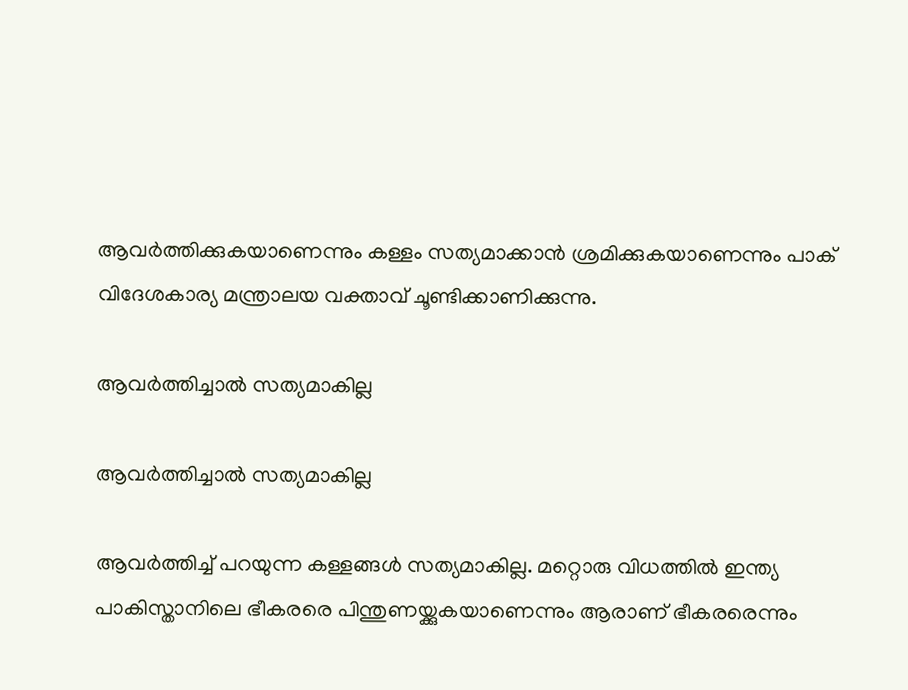ആവർത്തിക്കുകയാണെന്നും കള്ളം സത്യമാക്കാൻ ശ്രമിക്കുകയാണെന്നും പാക് വിദേശകാര്യ മന്ത്രാലയ വക്താവ് ചൂണ്ടിക്കാണിക്കുന്നു.

ആവര്‍ത്തിച്ചാൽ സത്യമാകില്ല

ആവര്‍ത്തിച്ചാൽ സത്യമാകില്ല

ആവർത്തിച്ച് പറയുന്ന കള്ളങ്ങള്‍ സത്യമാകില്ല. മറ്റൊരു വിധത്തിൽ‍ ഇന്ത്യ പാകിസ്താനിലെ ഭീകരരെ പിന്തുണയ്ക്കുകയാണെന്നും ആരാണ് ഭീകരരെന്നും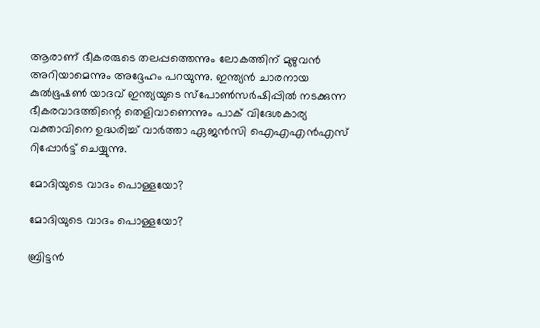ആരാണ് ഭീകരരുടെ തലപ്പത്തെന്നും ലോകത്തിന് മുഴുവൻ അറിയാമെന്നും അദ്ദേഹം പറയുന്നു. ഇന്ത്യൻ ചാരനായ കുൽഭൂഷൺ യാദവ് ഇന്ത്യയുടെ സ്പോൺസർഷിപ്പിൽ നടക്കുന്ന ഭീകരവാദത്തിന്റെ തെളിവാണെന്നും പാക് വിദേശകാര്യ വക്താവിനെ ഉദ്ധരിച്ച് വാർത്താ ഏജൻ‍സി ഐഎഎൻഎസ് റിപ്പോർട്ട് ചെയ്യുന്നു.

മോദിയുടെ വാദം പൊള്ളയോ?

മോദിയുടെ വാദം പൊള്ളയോ?

ബ്രിട്ടന്‍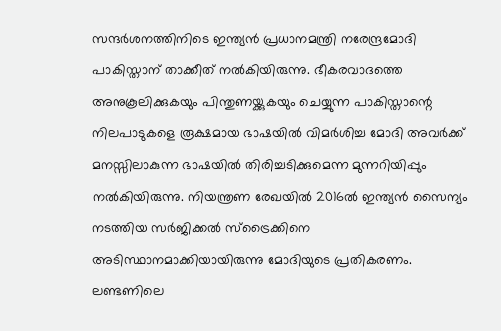സന്ദർ‍ശനത്തിനിടെ ഇന്ത്യൻ പ്രധാനമന്ത്രി നരേന്ദ്രമോദി പാകിസ്താന് താക്കീത് നല്‍കിയിരുന്നു. ഭീകരവാദത്തെ അനുകൂലിക്കുകയും പിന്തുണയ്ക്കുകയും ചെയ്യുന്ന പാകിസ്താന്റെ നിലപാടുകളെ രൂക്ഷമായ ഭാഷയിൽ‍ വിമർശിച്ച മോദി അവർക്ക് മനസ്സിലാകുന്ന ഭാഷയിൽ തിരിച്ചടിക്കുമെന്ന മുന്നറിയിപ്പും നൽകിയിരുന്നു. നിയന്ത്രണ രേഖയിൽ 2016ൽ ഇന്ത്യൻ സൈന്യം നടത്തിയ സർജിക്കൽ സ്ട്രൈക്കിനെ അടിസ്ഥാനമാക്കിയായിരുന്നു മോദിയുടെ പ്രതികരണം. ലണ്ടണിലെ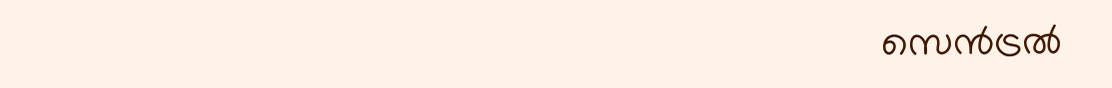സെന്‍ട്രൽ‍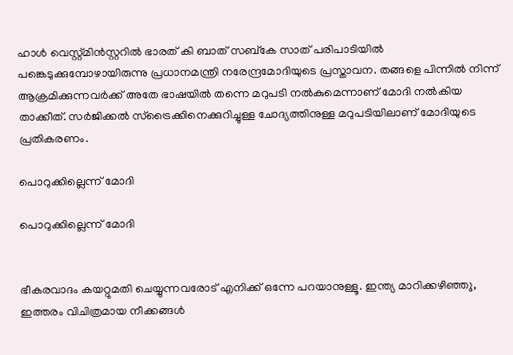ഹാൾ വെസ്റ്റ്മിൻസ്റ്ററില്‍ ഭാരത് കി ബാത് സബ്കേ സാത് പരിപാടിയിൽ‍ പങ്കെടുക്കുമ്പോഴായിരുന്നു പ്രധാനമന്ത്രി നരേന്ദ്രമോദിയുടെ പ്രസ്താവന. തങ്ങളെ പിന്നിൽ‍ നിന്ന് ആക്രമിക്കുന്നവര്‍ക്ക് അതേ ഭാഷയിൽ തന്നെ മറുപടി നൽകുമെന്നാണ് മോദി നൽകിയ താക്കീത്. സര്‍ജിക്കൽ സ്ട്രൈക്കിനെക്കുറിച്ചുള്ള ചോദ്യത്തിനുള്ള മറുപടിയിലാണ് മോദിയുടെ പ്രതികരണം.

പൊറുക്കില്ലെന്ന് മോദി

പൊറുക്കില്ലെന്ന് മോദി


ഭീകരവാദം കയറ്റുമതി ചെയ്യുന്നവരോട് എനിക്ക് ഒന്നേ പറയാനുള്ളൂ. ഇന്ത്യ മാറിക്കഴിഞ്ഞ‍ു, ഇത്തരം വിചിത്രമായ നീക്കങ്ങൾ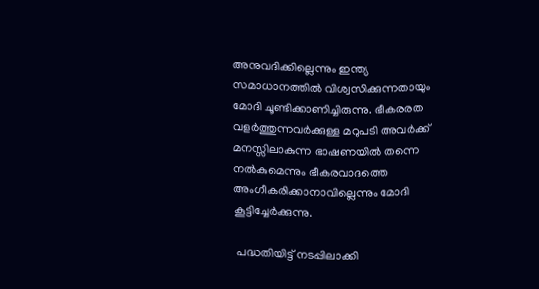അനുവദിക്കില്ലെന്നും ഇന്ത്യ സമാധാനത്തിൽ വിശ്വസിക്കുന്നതായും മോദി ചൂണ്ടിക്കാണിച്ചിരുന്നു. ഭീകരരത വളർത്തുന്നവര്‍ക്കുള്ള മറുപടി അവര്‍ക്ക് മനസ്സിലാകുന്ന ഭാഷണയില്‍ തന്നെ നൽകുമെന്നും ഭീകരവാദത്തെ അംഗീകരിക്കാനാവില്ലെന്നും മോദി കൂട്ടിച്ചേർക്കുന്നു.

 പദ്ധതിയിട്ട് നടപ്പിലാക്കി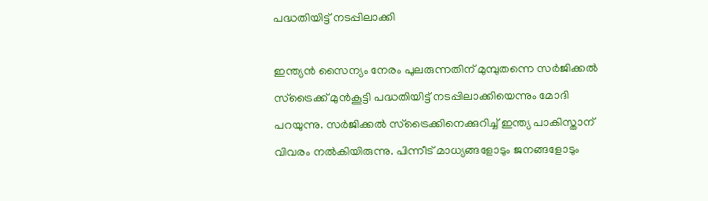പദ്ധതിയിട്ട് നടപ്പിലാക്കി

ഇന്ത്യന്‍‍ സൈന്യം നേരം പുലരുന്നതിന് മുമ്പുതന്നെ സർജിക്കൽ‍ സ്ട്രൈക്ക് മുൻകൂട്ടി പദ്ധതിയിട്ട് നടപ്പിലാക്കിയെന്നും മോദി പറയുന്നു. സർ‍ജിക്കൽ സ്ട്രൈക്കിനെക്കുറിച്ച് ഇന്ത്യ പാകിസ്താന് വിവരം നൽ‍കിയിരുന്നു. പിന്നീട് മാധ്യങ്ങളോടും ജനങ്ങളോടും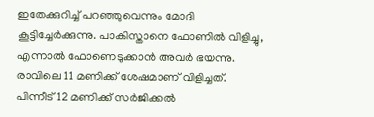ഇതേക്കുറിച്ച് പറഞ്ഞുവെന്നും മോദി കൂട്ടിച്ചേർക്കുന്നു. പാകിസ്താനെ ഫോണിൽ‍ വിളിച്ചു, എന്നാൽ ഫോണെടുക്കാന്‍ അവര്‍ ഭയന്നു. രാവിലെ 11 മണിക്ക് ശേഷമാണ് വിളിച്ചത്. പിന്നീട് 12 മണിക്ക് സര്‍ജിക്കൽ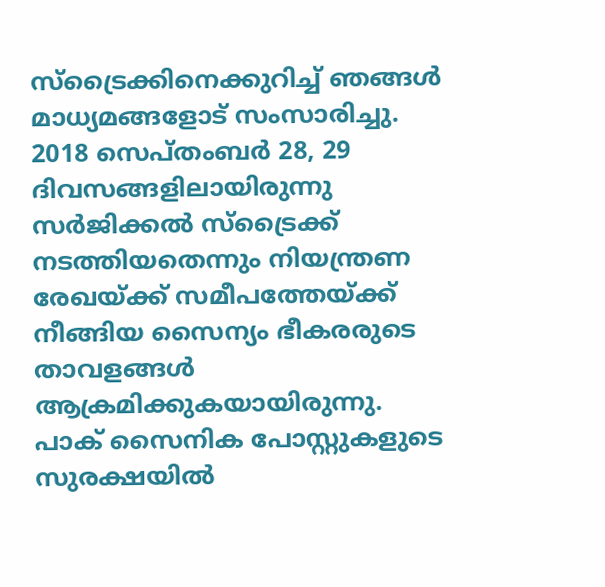സ്ട്രൈക്കിനെക്കുറിച്ച് ഞങ്ങൾ മാധ്യമങ്ങളോട് സംസാരിച്ചു. 2018 സെപ്തംബര്‍ 28, 29 ദിവസങ്ങളിലായിരുന്നു സർജിക്കൽ സ്ട്രൈക്ക് നടത്തിയതെന്നും നിയന്ത്രണ രേഖയ്ക്ക് സമീപത്തേയ്ക്ക് നീങ്ങിയ സൈന്യം ഭീകരരുടെ താവളങ്ങൾ ആക്രമിക്കുകയായിരുന്നു. പാക് സൈനിക പോസ്റ്റുകളുടെ സുരക്ഷയിൽ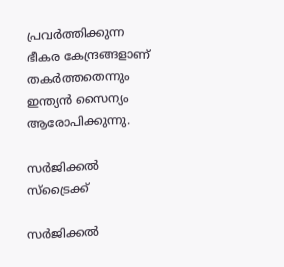പ്രവര്‍ത്തിക്കുന്ന ഭീകര കേന്ദ്രങ്ങളാണ് തകർത്തതെന്നും ഇന്ത്യൻ സൈന്യം ആരോപിക്കുന്നു.

സർജിക്കല്‍ സ്ട്രൈക്ക്

സർജിക്കല്‍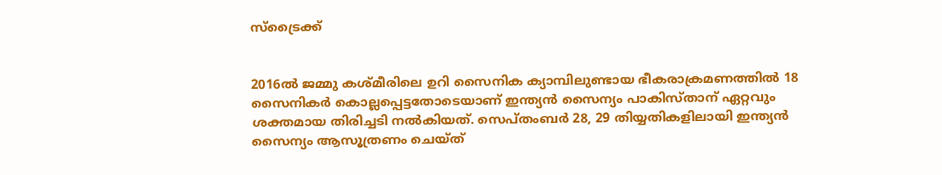സ്ട്രൈക്ക്


2016ൽ ജമ്മു കശ്മീരിലെ ഉറി സൈനിക ക്യാമ്പിലുണ്ടായ ഭീകരാക്രമണത്തിൽ 18 സൈനികര്‍ കൊല്ലപ്പെട്ടതോടെയാണ് ഇന്ത്യൻ സൈന്യം പാകിസ്താന് ഏറ്റവും ശക്തമായ തിരിച്ചടി നൽകിയത്. സെപ്തംബർ 28, 29 തിയ്യതികളിലായി ഇന്ത്യൻ സൈന്യം ആസൂത്രണം ചെയ്ത്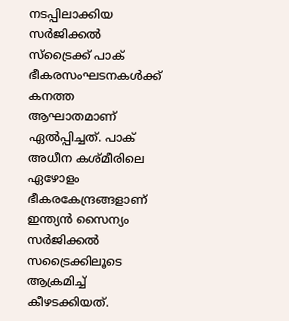നടപ്പിലാക്കിയ സര്‍ജിക്കൽ സ്ട്രൈക്ക് പാക് ഭീകരസംഘടനകൾക്ക് കനത്ത ആഘാതമാണ് ഏൽപ്പിച്ചത്. പാക് അധീന കശ്മീരിലെ ഏഴോളം ഭീകരകേന്ദ്രങ്ങളാണ് ഇന്ത്യന്‍ സൈന്യം സർജിക്കൽ‍ സട്രൈക്കിലൂടെ ആക്രമിച്ച് കീഴടക്കിയത്.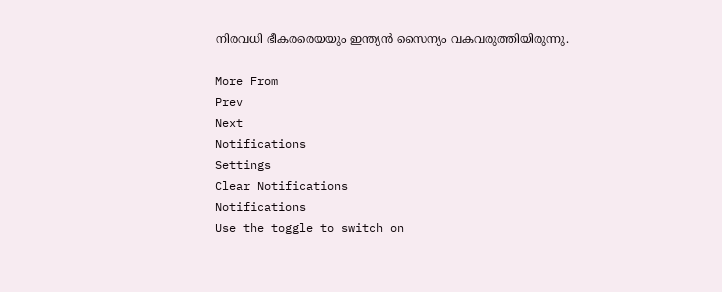നിരവധി ഭീകരരെയയും ഇന്ത്യൻ സൈന്യം വകവരുത്തിയിരുന്നു.

More From
Prev
Next
Notifications
Settings
Clear Notifications
Notifications
Use the toggle to switch on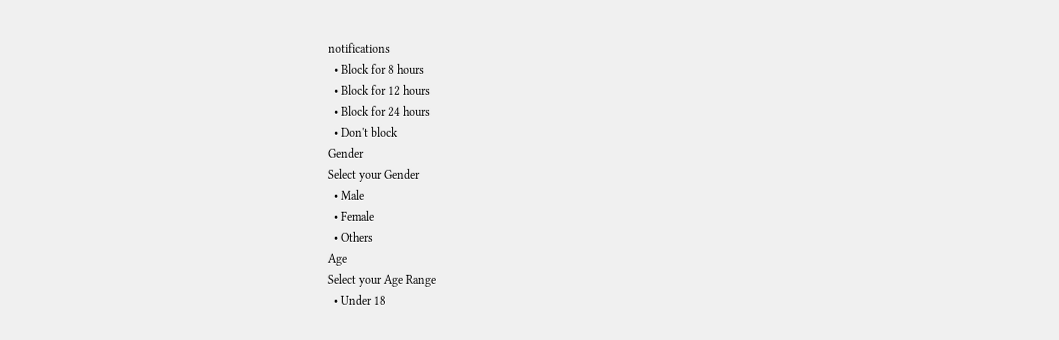notifications
  • Block for 8 hours
  • Block for 12 hours
  • Block for 24 hours
  • Don't block
Gender
Select your Gender
  • Male
  • Female
  • Others
Age
Select your Age Range
  • Under 18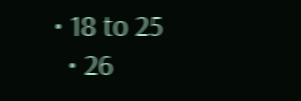• 18 to 25
  • 26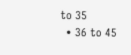to 35
  • 36 to 45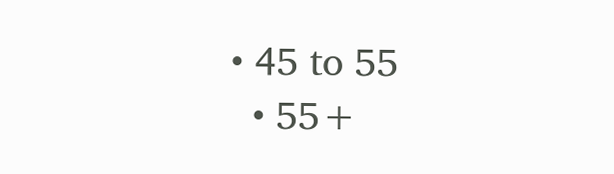• 45 to 55
  • 55+